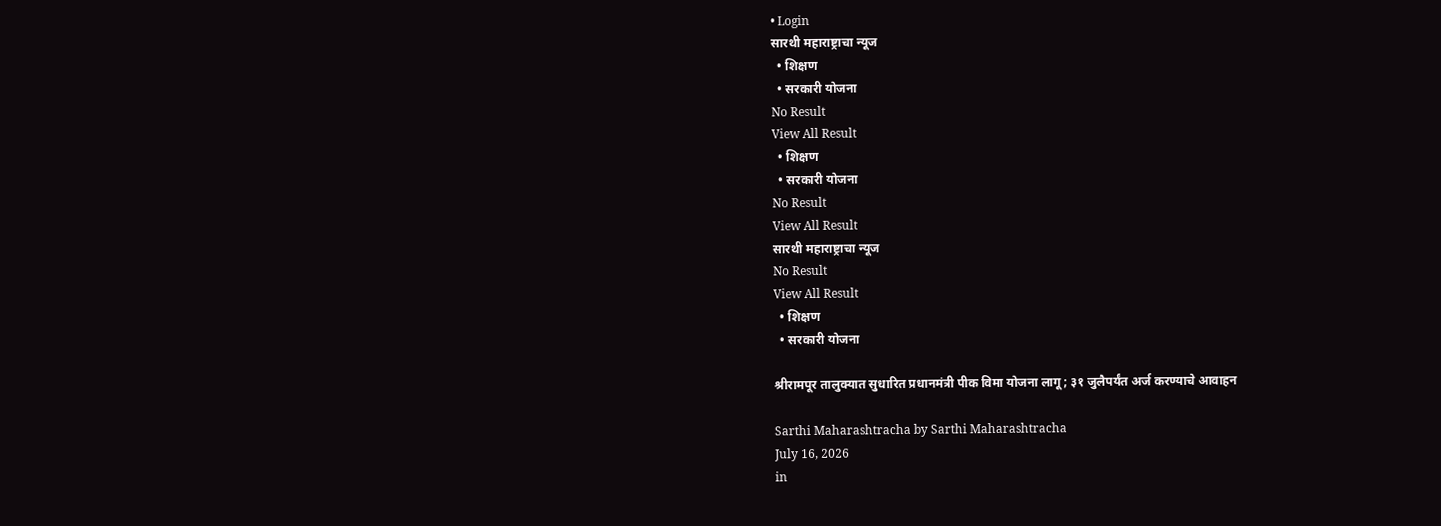• Login
सारथी महाराष्ट्राचा न्यूज
  • शिक्षण
  • सरकारी योजना
No Result
View All Result
  • शिक्षण
  • सरकारी योजना
No Result
View All Result
सारथी महाराष्ट्राचा न्यूज
No Result
View All Result
  • शिक्षण
  • सरकारी योजना

श्रीरामपूर तालुक्यात सुधारित प्रधानमंत्री पीक विमा योजना लागू; ३१ जुलैपर्यंत अर्ज करण्याचे आवाहन

Sarthi Maharashtracha by Sarthi Maharashtracha
July 16, 2026
in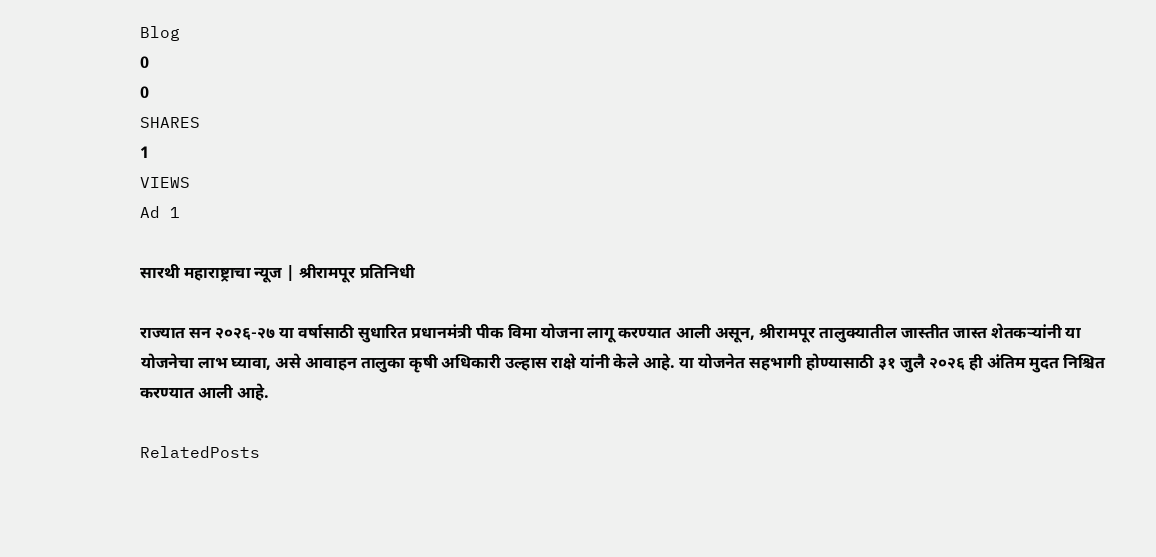Blog
0
0
SHARES
1
VIEWS
Ad 1

सारथी महाराष्ट्राचा न्यूज | श्रीरामपूर प्रतिनिधी

राज्यात सन २०२६-२७ या वर्षासाठी सुधारित प्रधानमंत्री पीक विमा योजना लागू करण्यात आली असून, श्रीरामपूर तालुक्यातील जास्तीत जास्त शेतकऱ्यांनी या योजनेचा लाभ घ्यावा, असे आवाहन तालुका कृषी अधिकारी उल्हास राक्षे यांनी केले आहे. या योजनेत सहभागी होण्यासाठी ३१ जुलै २०२६ ही अंतिम मुदत निश्चित करण्यात आली आहे.

RelatedPosts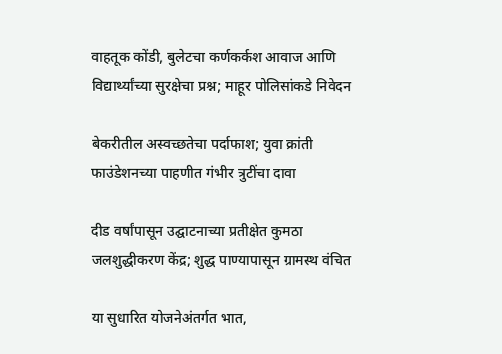वाहतूक कोंडी, बुलेटचा कर्णकर्कश आवाज आणि विद्यार्थ्यांच्या सुरक्षेचा प्रश्न; माहूर पोलिसांकडे निवेदन

बेकरीतील अस्वच्छतेचा पर्दाफाश; युवा क्रांती फाउंडेशनच्या पाहणीत गंभीर त्रुटींचा दावा

दीड वर्षांपासून उद्घाटनाच्या प्रतीक्षेत कुमठा जलशुद्धीकरण केंद्र; शुद्ध पाण्यापासून ग्रामस्थ वंचित

या सुधारित योजनेअंतर्गत भात,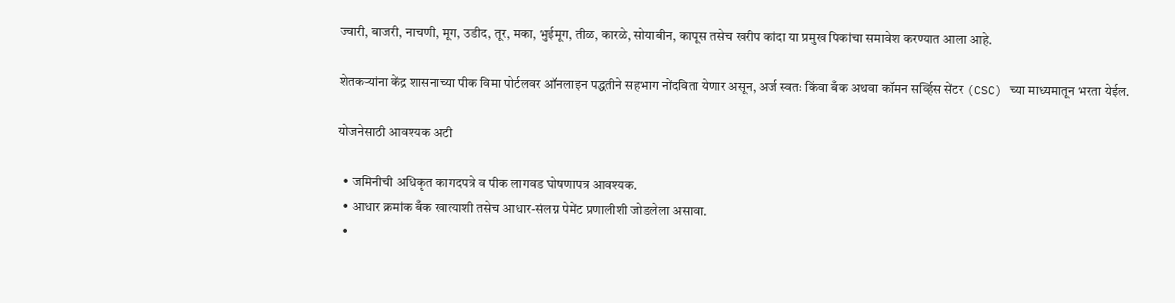ज्वारी, बाजरी, नाचणी, मूग, उडीद, तूर, मका, भुईमूग, तीळ, कारळे, सोयाबीन, कापूस तसेच खरीप कांदा या प्रमुख पिकांचा समावेश करण्यात आला आहे.

शेतकऱ्यांना केंद्र शासनाच्या पीक विमा पोर्टलवर ऑनलाइन पद्धतीने सहभाग नोंदविता येणार असून, अर्ज स्वतः किंवा बँक अथवा कॉमन सर्व्हिस सेंटर (CSC) च्या माध्यमातून भरता येईल.

योजनेसाठी आवश्यक अटी

  • जमिनीची अधिकृत कागदपत्रे व पीक लागवड घोषणापत्र आवश्यक.
  • आधार क्रमांक बँक खात्याशी तसेच आधार-संलग्न पेमेंट प्रणालीशी जोडलेला असावा.
  •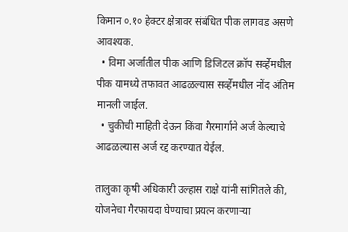किमान ०.१० हेक्टर क्षेत्रावर संबंधित पीक लागवड असणे आवश्यक.
  • विमा अर्जातील पीक आणि डिजिटल क्रॉप सर्व्हेमधील पीक यामध्ये तफावत आढळल्यास सर्व्हेमधील नोंद अंतिम मानली जाईल.
  • चुकीची माहिती देऊन किंवा गैरमार्गाने अर्ज केल्याचे आढळल्यास अर्ज रद्द करण्यात येईल.

तालुका कृषी अधिकारी उल्हास राक्षे यांनी सांगितले की, योजनेचा गैरफायदा घेण्याचा प्रयत्न करणाऱ्या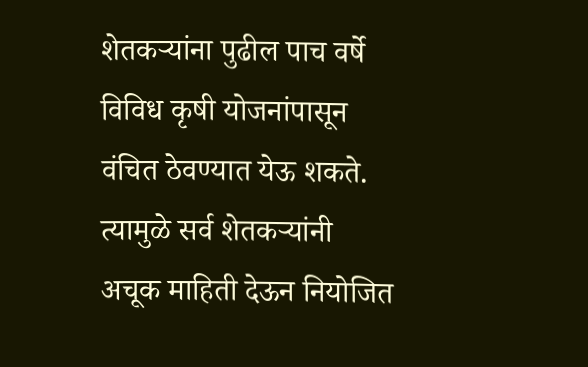शेतकऱ्यांना पुढील पाच वर्षे विविध कृषी योजनांपासून वंचित ठेवण्यात येऊ शकते. त्यामुळे सर्व शेतकऱ्यांनी अचूक माहिती देऊन नियोजित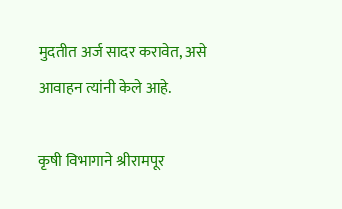मुदतीत अर्ज सादर करावेत, असे आवाहन त्यांनी केले आहे.

कृषी विभागाने श्रीरामपूर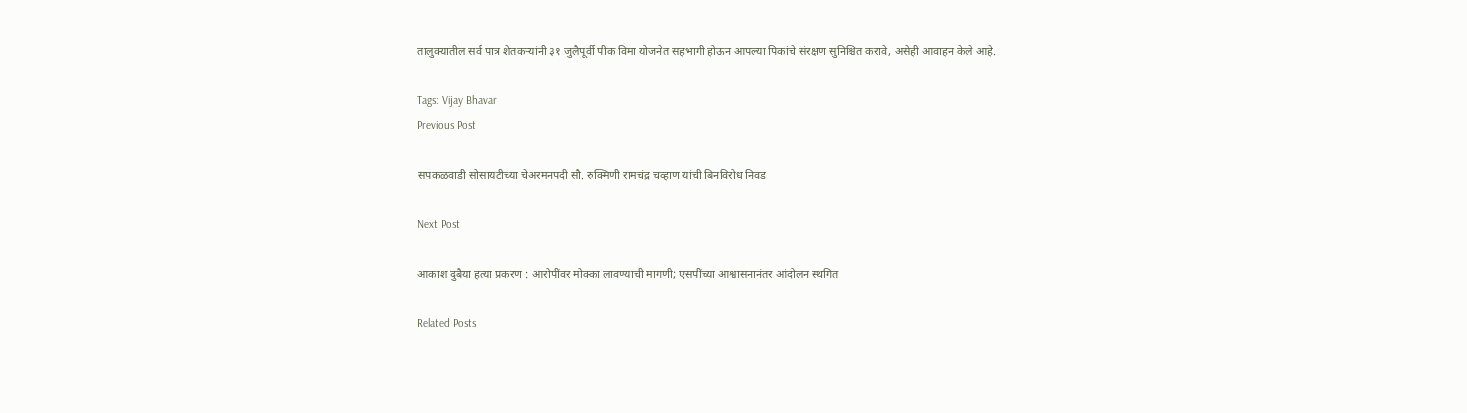तालुक्यातील सर्व पात्र शेतकऱ्यांनी ३१ जुलैपूर्वी पीक विमा योजनेत सहभागी होऊन आपल्या पिकांचे संरक्षण सुनिश्चित करावे, असेही आवाहन केले आहे.

Tags: Vijay Bhavar
Previous Post

सपकळवाडी सोसायटीच्या चेअरमनपदी सौ. रुक्मिणी रामचंद्र चव्हाण यांची बिनविरोध निवड

Next Post

आकाश दुबैया हत्या प्रकरण : आरोपींवर मोक्का लावण्याची मागणी; एसपींच्या आश्वासनानंतर आंदोलन स्थगित

Related Posts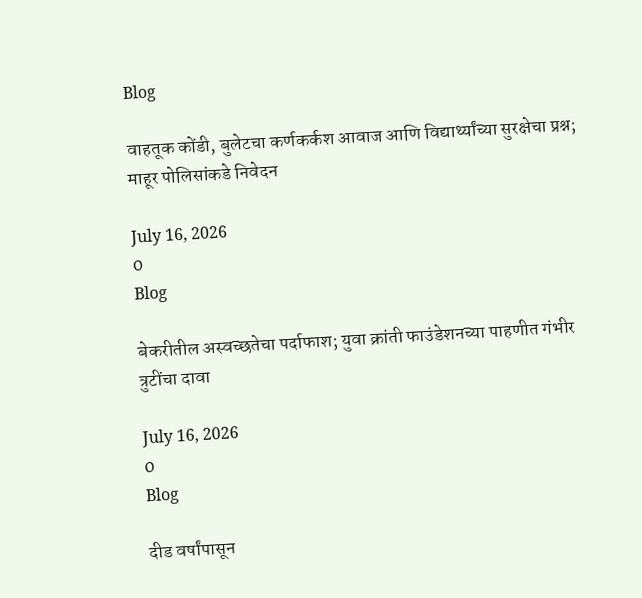Blog

वाहतूक कोंडी, बुलेटचा कर्णकर्कश आवाज आणि विद्यार्थ्यांच्या सुरक्षेचा प्रश्न; माहूर पोलिसांकडे निवेदन

July 16, 2026
0
Blog

बेकरीतील अस्वच्छतेचा पर्दाफाश; युवा क्रांती फाउंडेशनच्या पाहणीत गंभीर त्रुटींचा दावा

July 16, 2026
0
Blog

दीड वर्षांपासून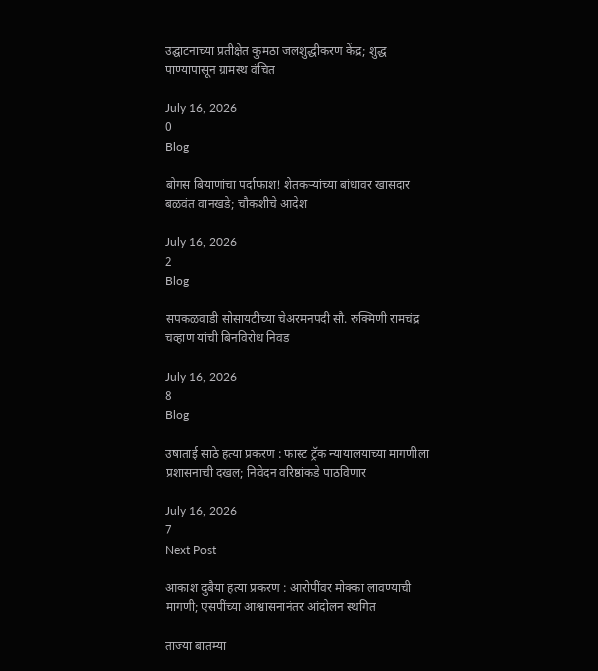उद्घाटनाच्या प्रतीक्षेत कुमठा जलशुद्धीकरण केंद्र; शुद्ध पाण्यापासून ग्रामस्थ वंचित

July 16, 2026
0
Blog

बोगस बियाणांचा पर्दाफाश! शेतकऱ्यांच्या बांधावर खासदार बळवंत वानखडे; चौकशीचे आदेश

July 16, 2026
2
Blog

सपकळवाडी सोसायटीच्या चेअरमनपदी सौ. रुक्मिणी रामचंद्र चव्हाण यांची बिनविरोध निवड

July 16, 2026
8
Blog

उषाताई साठे हत्या प्रकरण : फास्ट ट्रॅक न्यायालयाच्या मागणीला प्रशासनाची दखल; निवेदन वरिष्ठांकडे पाठविणार

July 16, 2026
7
Next Post

आकाश दुबैया हत्या प्रकरण : आरोपींवर मोक्का लावण्याची मागणी; एसपींच्या आश्वासनानंतर आंदोलन स्थगित

ताज्या बातम्या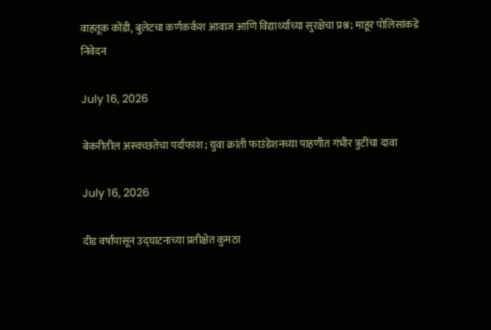वाहतूक कोंडी, बुलेटचा कर्णकर्कश आवाज आणि विद्यार्थ्यांच्या सुरक्षेचा प्रश्न; माहूर पोलिसांकडे निवेदन

July 16, 2026

बेकरीतील अस्वच्छतेचा पर्दाफाश; युवा क्रांती फाउंडेशनच्या पाहणीत गंभीर त्रुटींचा दावा

July 16, 2026

दीड वर्षांपासून उद्घाटनाच्या प्रतीक्षेत कुमठा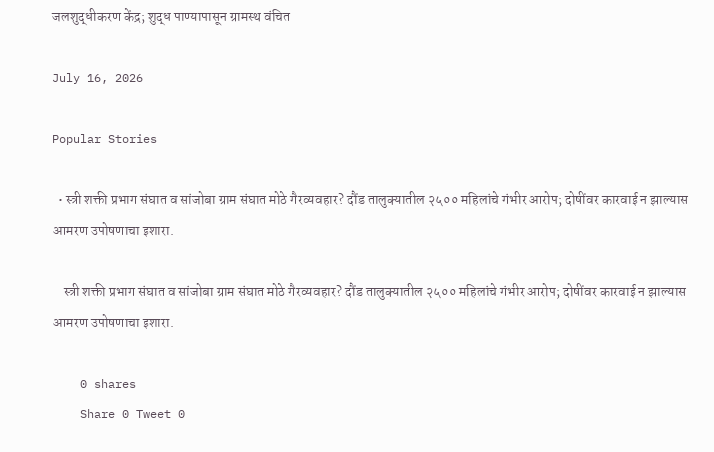जलशुद्धीकरण केंद्र; शुद्ध पाण्यापासून ग्रामस्थ वंचित

July 16, 2026

Popular Stories

  • स्त्री शक्ती प्रभाग संघात व सांजोबा ग्राम संघात मोठे गैरव्यवहार? दौंड तालुक्यातील २५०० महिलांचे गंभीर आरोप; दोषींवर कारवाई न झाल्यास आमरण उपोषणाचा इशारा.

    स्त्री शक्ती प्रभाग संघात व सांजोबा ग्राम संघात मोठे गैरव्यवहार? दौंड तालुक्यातील २५०० महिलांचे गंभीर आरोप; दोषींवर कारवाई न झाल्यास आमरण उपोषणाचा इशारा.

    0 shares
    Share 0 Tweet 0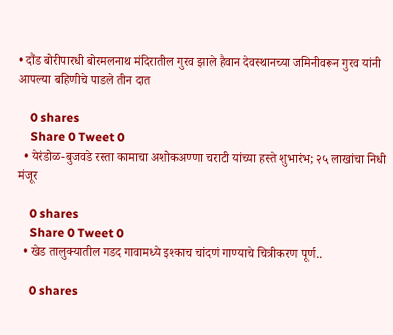• दौंड बोरीपारधी बोरमलनाथ मंदिरातील गुरव झाले हैवान देवस्थानच्या जमिनीवरून गुरव यांनी आपल्या बहिणीचे पाडले तीन दात

    0 shares
    Share 0 Tweet 0
  • येरंडोळ-बुजवडे रस्ता कामाचा अशोकअण्णा चराटी यांच्या हस्ते शुभारंभ; २५ लाखांचा निधी मंजूर

    0 shares
    Share 0 Tweet 0
  • खेड तालुक्यातील गडद गावामध्ये इश्काच चांदणं गाण्याचे चित्रीकरण पूर्ण..

    0 shares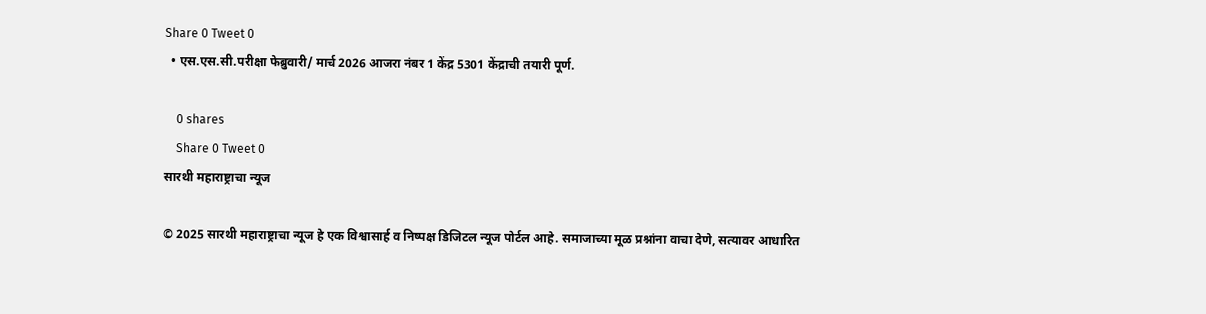Share 0 Tweet 0
  • एस.एस.सी.परीक्षा फेब्रुवारी/ मार्च 2026 आजरा नंबर 1 केंद्र 5301 केंद्राची तयारी पूर्ण.

    0 shares
    Share 0 Tweet 0
सारथी महाराष्ट्राचा न्यूज

© 2025 सारथी महाराष्ट्राचा न्यूज हे एक विश्वासार्ह व निष्पक्ष डिजिटल न्यूज पोर्टल आहे. समाजाच्या मूळ प्रश्नांना वाचा देणे, सत्यावर आधारित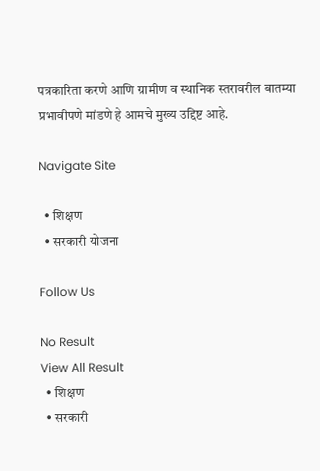पत्रकारिता करणे आणि ग्रामीण व स्थानिक स्तरावरील बातम्या प्रभावीपणे मांडणे हे आमचे मुख्य उद्दिष्ट आहे.

Navigate Site

  • शिक्षण
  • सरकारी योजना

Follow Us

No Result
View All Result
  • शिक्षण
  • सरकारी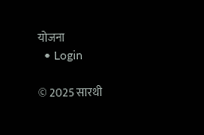योजना
  • Login

© 2025 सारथी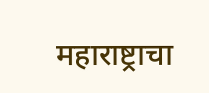महाराष्ट्राचा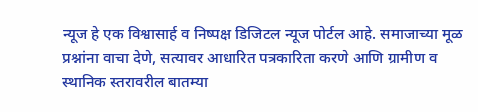न्यूज हे एक विश्वासार्ह व निष्पक्ष डिजिटल न्यूज पोर्टल आहे. समाजाच्या मूळ प्रश्नांना वाचा देणे, सत्यावर आधारित पत्रकारिता करणे आणि ग्रामीण व स्थानिक स्तरावरील बातम्या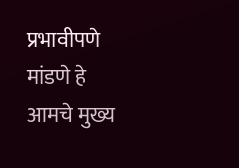प्रभावीपणे मांडणे हे आमचे मुख्य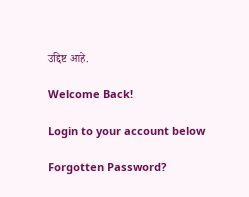उद्दिष्ट आहे.

Welcome Back!

Login to your account below

Forgotten Password?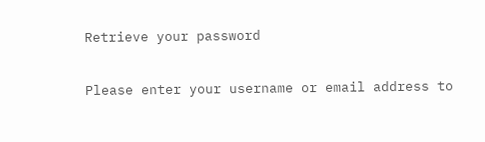Retrieve your password

Please enter your username or email address to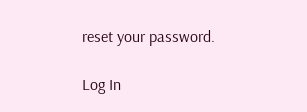reset your password.

Log In